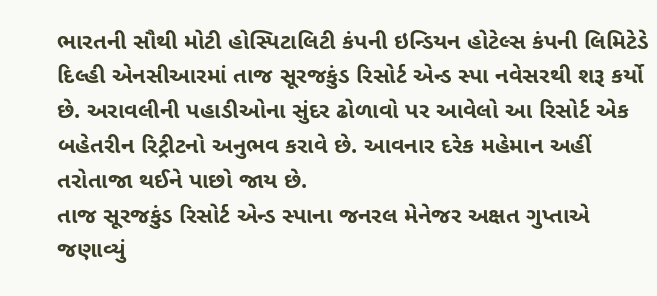ભારતની સૌથી મોટી હોસ્પિટાલિટી કંપની ઇન્ડિયન હોટેલ્સ કંપની લિમિટેડે દિલ્હી એનસીઆરમાં તાજ સૂરજકુંડ રિસોર્ટ એન્ડ સ્પા નવેસરથી શરૂ કર્યો છે. અરાવલીની પહાડીઓના સુંદર ઢોળાવો પર આવેલો આ રિસોર્ટ એક બહેતરીન રિટ્રીટનો અનુભવ કરાવે છે. આવનાર દરેક મહેમાન અહીં તરોતાજા થઈને પાછો જાય છે.
તાજ સૂરજકુંડ રિસોર્ટ એન્ડ સ્પાના જનરલ મેનેજર અક્ષત ગુપ્તાએ જણાવ્યું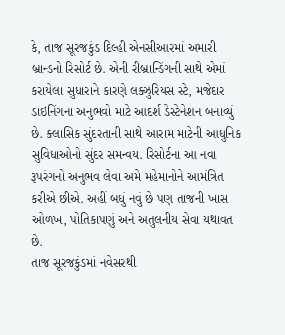કે, તાજ સૂરજકુંડ દિલ્હી એનસીઆરમાં અમારી બ્રાન્ડનો રિસોર્ટ છે. એની રીબ્રાન્ડિંગની સાથે એમાં કરાયેલા સુધારાને કારણે લક્ઝુરિયસ સ્ટે, મજેદાર ડાઇનિંગના અનુભવો માટે આદર્શ ડેસ્ટેનેશન બનાવ્યું છે. ક્લાસિક સુંદરતાની સાથે આરામ માટેની આધુનિક સુવિધાઓનો સુંદર સમન્વય. રિસોર્ટના આ નવા રૂપરંગનો અનુભવ લેવા અમે મહેમાનોને આમંત્રિત કરીએ છીએ. અહીં બધું નવું છે પણ તાજની ખાસ ઓળખ, પોતિકાપણું અને અતુલનીય સેવા યથાવત છે.
તાજ સૂરજકુંડમાં નવેસરથી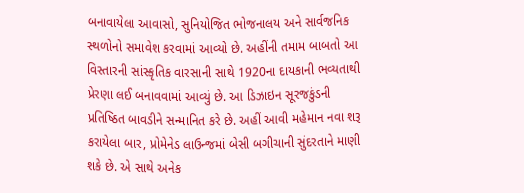બનાવાયેલા આવાસો, સુનિયોજિત ભોજનાલય અને સાર્વજનિક સ્થળોનો સમાવેશ કરવામાં આવ્યો છે. અહીંની તમામ બાબતો આ વિસ્તારની સાંસ્કૃતિક વારસાની સાથે 1920ના દાયકાની ભવ્યતાથી પ્રેરણા લઈ બનાવવામાં આવ્યું છે. આ ડિઝાઇન સૂરજકુંડની પ્રતિષ્ઠિત બાવડીને સન્માનિત કરે છે. અહીં આવી મહેમાન નવા શરૂ કરાયેલા બાર, પ્રોમેનેડ લાઉન્જમાં બેસી બગીચાની સુંદરતાને માણી શકે છે. એ સાથે અનેક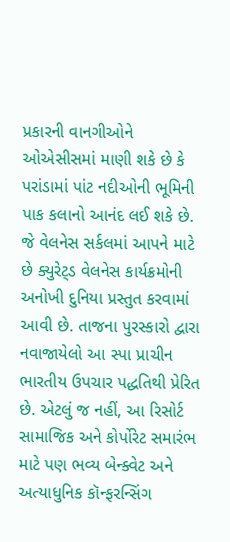પ્રકારની વાનગીઓને ઓએસીસમાં માણી શકે છે કે પરાંડામાં પાંટ નદીઓની ભૂમિની પાક કલાનો આનંદ લઈ શકે છે. જે વેલનેસ સર્કલમાં આપને માટે છે ક્યુરેટ્ડ વેલનેસ કાર્યક્રમોની અનોખી દુનિયા પ્રસ્તુત કરવામાં આવી છે. તાજના પુરસ્કારો દ્વારા નવાજાયેલો આ સ્પા પ્રાચીન ભારતીય ઉપચાર પદ્ધતિથી પ્રેરિત છે. એટલું જ નહીં, આ રિસોર્ટ સામાજિક અને કોર્પોરેટ સમારંભ માટે પણ ભવ્ય બેન્ક્વેટ અને અત્યાધુનિક કૉન્ફરન્સિંગ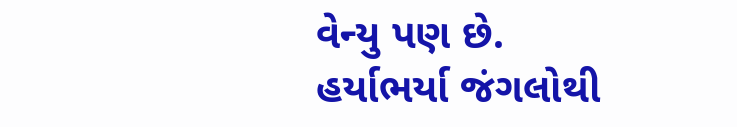વેન્યુ પણ છે.
હર્યાભર્યા જંગલોથી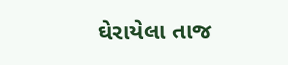ઘેરાયેલા તાજ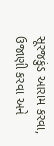સૂરજકુંડ આરામ કરવા, ઉજાણી કરવા અને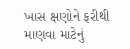ખાસ ક્ષણોને ફરીથી માણવા માટેનું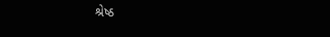શ્રેષ્ઠ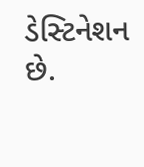ડેસ્ટિનેશન છે.